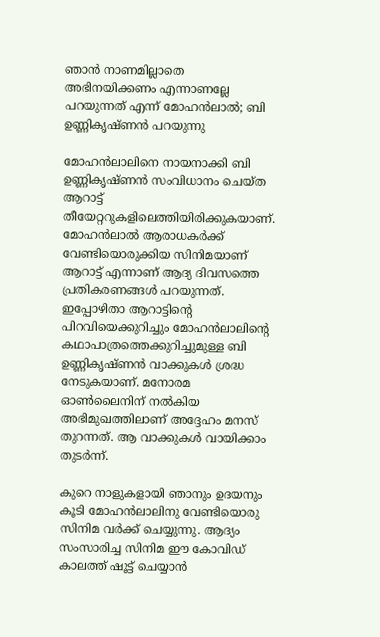ഞാന്‍ നാണമില്ലാതെ അഭിനയിക്കണം എന്നാണല്ലേ പറയുന്നത് എന്ന് മോഹന്‍ലാല്‍; ബി ഉണ്ണികൃഷ്ണന്‍ പറയുന്നു

മോഹന്‍ലാലിനെ നായനാക്കി ബി ഉണ്ണികൃഷ്ണന്‍ സംവിധാനം ചെയ്ത ആറാട്ട് തീയേറ്ററുകളിലെത്തിയിരിക്കുകയാണ്. മോഹന്‍ലാല്‍ ആരാധകര്‍ക്ക് വേണ്ടിയൊരുക്കിയ സിനിമയാണ് ആറാട്ട് എന്നാണ് ആദ്യ ദിവസത്തെ പ്രതികരണങ്ങള്‍ പറയുന്നത്. ഇപ്പോഴിതാ ആറാട്ടിന്റെ പിറവിയെക്കുറിച്ചും മോഹന്‍ലാലിന്റെ കഥാപാത്രത്തെക്കുറിച്ചുമുള്ള ബി ഉണ്ണികൃഷ്ണന്‍ വാക്കുകള്‍ ശ്രദ്ധ നേടുകയാണ്. മനോരമ ഓണ്‍ലൈനിന് നല്‍കിയ അഭിമുഖത്തിലാണ് അദ്ദേഹം മനസ് തുറന്നത്. ആ വാക്കുകള്‍ വായിക്കാം തുടര്‍ന്ന്.

കുറെ നാളുകളായി ഞാനും ഉദയനും കൂടി മോഹന്‍ലാലിനു വേണ്ടിയൊരു സിനിമ വര്‍ക്ക് ചെയ്യുന്നു. ആദ്യം സംസാരിച്ച സിനിമ ഈ കോവിഡ് കാലത്ത് ഷൂട്ട് ചെയ്യാന്‍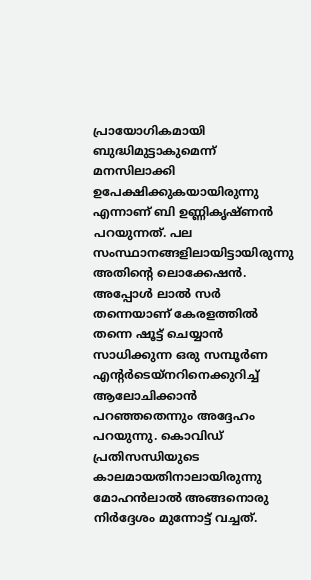പ്രായോഗികമായി ബുദ്ധിമുട്ടാകുമെന്ന് മനസിലാക്കി ഉപേക്ഷിക്കുകയായിരുന്നു എന്നാണ് ബി ഉണ്ണികൃഷ്ണന്‍ പറയുന്നത്. പല സംസ്ഥാനങ്ങളിലായിട്ടായിരുന്നു അതിന്റെ ലൊക്കേഷന്‍. അപ്പോള്‍ ലാല്‍ സര്‍ തന്നെയാണ് കേരളത്തില്‍ തന്നെ ഷൂട്ട് ചെയ്യാന്‍ സാധിക്കുന്ന ഒരു സമ്പൂര്‍ണ എന്റര്‍ടെയ്‌നറിനെക്കുറിച്ച് ആലോചിക്കാന്‍ പറഞ്ഞതെന്നും അദ്ദേഹം പറയുന്നു. കൊവിഡ് പ്രതിസന്ധിയുടെ കാലമായതിനാലായിരുന്നു മോഹന്‍ലാല്‍ അങ്ങനൊരു നിര്‍ദ്ദേശം മുന്നോട്ട് വച്ചത്.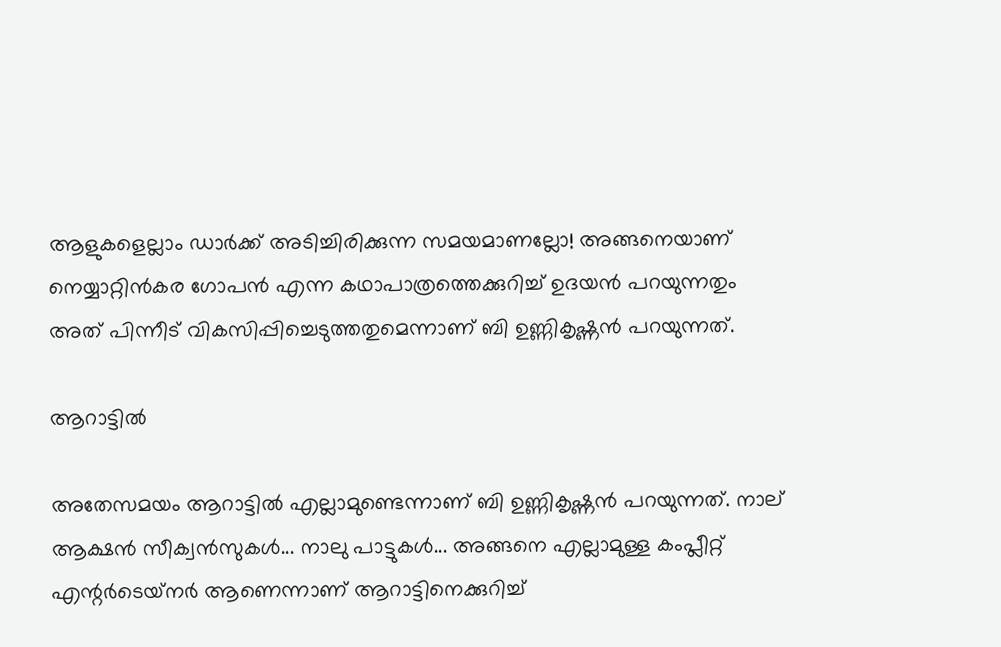ആളുകളെല്ലാം ഡാര്‍ക്ക് അടിച്ചിരിക്കുന്ന സമയമാണല്ലോ! അങ്ങനെയാണ് നെയ്യാറ്റിന്‍കര ഗോപന്‍ എന്ന കഥാപാത്രത്തെക്കുറിച്ച് ഉദയന്‍ പറയുന്നതും അത് പിന്നീട് വികസിപ്പിച്ചെടുത്തതുമെന്നാണ് ബി ഉണ്ണികൃഷ്ണന്‍ പറയുന്നത്.

ആറാട്ടില്‍

അതേസമയം ആറാട്ടില്‍ എല്ലാമുണ്ടെന്നാണ് ബി ഉണ്ണികൃഷ്ണന്‍ പറയുന്നത്. നാല് ആക്ഷന്‍ സീക്വന്‍സുകള്‍... നാലു പാട്ടുകള്‍... അങ്ങനെ എല്ലാമുള്ള കംപ്ലീറ്റ് എന്റര്‍ടെയ്‌നര്‍ ആണെന്നാണ് ആറാട്ടിനെക്കുറിച്ച്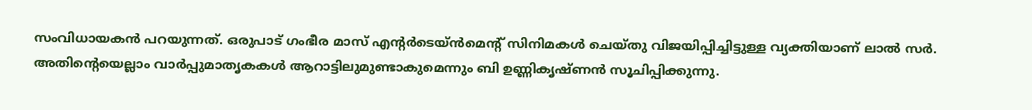സംവിധായകന്‍ പറയുന്നത്. ഒരുപാട് ഗംഭീര മാസ് എന്റര്‍ടെയ്ന്‍മെന്റ് സിനിമകള്‍ ചെയ്തു വിജയിപ്പിച്ചിട്ടുള്ള വ്യക്തിയാണ് ലാല്‍ സര്‍. അതിന്റെയെല്ലാം വാര്‍പ്പുമാതൃകകള്‍ ആറാട്ടിലുമുണ്ടാകുമെന്നും ബി ഉണ്ണികൃഷ്ണന്‍ സൂചിപ്പിക്കുന്നു.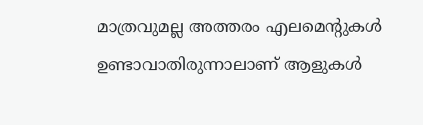മാത്രവുമല്ല അത്തരം എലമെന്റുകള്‍ ഉണ്ടാവാതിരുന്നാലാണ് ആളുകള്‍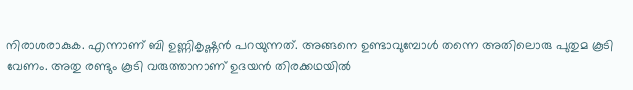നിരാശരാകുക. എന്നാണ് ബി ഉണ്ണികൃഷ്ണന്‍ പറയുന്നത്. അങ്ങനെ ഉണ്ടാവുമ്പോള്‍ തന്നെ അതിലൊരു പുതുമ കൂടി വേണം. അതു രണ്ടും കൂടി വരുത്താനാണ് ഉദയന്‍ തിരക്കഥയില്‍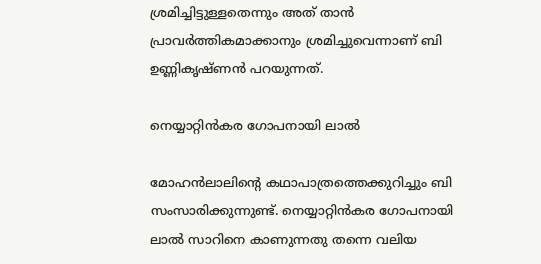ശ്രമിച്ചിട്ടുള്ളതെന്നും അത് താന്‍ പ്രാവര്‍ത്തികമാക്കാനും ശ്രമിച്ചുവെന്നാണ് ബി ഉണ്ണികൃഷ്ണന്‍ പറയുന്നത്.

നെയ്യാറ്റിന്‍കര ഗോപനായി ലാല്‍

മോഹന്‍ലാലിന്റെ കഥാപാത്രത്തെക്കുറിച്ചും ബി സംസാരിക്കുന്നുണ്ട്. നെയ്യാറ്റിന്‍കര ഗോപനായി ലാല്‍ സാറിനെ കാണുന്നതു തന്നെ വലിയ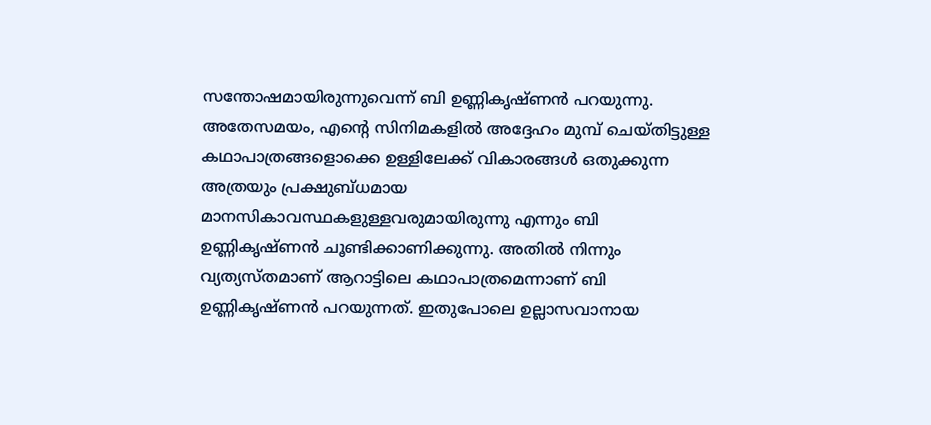സന്തോഷമായിരുന്നുവെന്ന് ബി ഉണ്ണികൃഷ്ണന്‍ പറയുന്നു. അതേസമയം, എന്റെ സിനിമകളില്‍ അദ്ദേഹം മുമ്പ് ചെയ്തിട്ടുള്ള കഥാപാത്രങ്ങളൊക്കെ ഉള്ളിലേക്ക് വികാരങ്ങള്‍ ഒതുക്കുന്ന അത്രയും പ്രക്ഷുബ്ധമായ മാനസികാവസ്ഥകളുള്ളവരുമായിരുന്നു എന്നും ബി ഉണ്ണികൃഷ്ണന്‍ ചൂണ്ടിക്കാണിക്കുന്നു. അതില്‍ നിന്നും വ്യത്യസ്തമാണ് ആറാട്ടിലെ കഥാപാത്രമെന്നാണ് ബി ഉണ്ണികൃഷ്ണന്‍ പറയുന്നത്. ഇതുപോലെ ഉല്ലാസവാനായ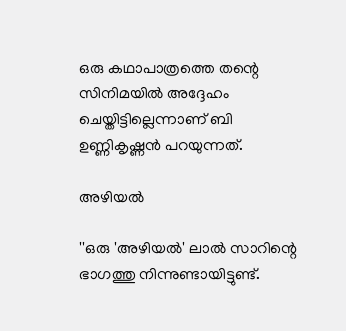ഒരു കഥാപാത്രത്തെ തന്റെ സിനിമയില്‍ അദ്ദേഹം ചെയ്തിട്ടില്ലെന്നാണ് ബി ഉണ്ണികൃഷ്ണന്‍ പറയുന്നത്.

അഴിയല്‍

''ഒരു 'അഴിയല്‍' ലാല്‍ സാറിന്റെ ഭാഗത്തു നിന്നുണ്ടായിട്ടുണ്ട്.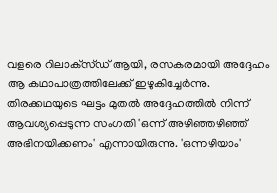വളരെ റിലാക്‌സ്ഡ് ആയി, രസകരമായി അദ്ദേഹം ആ കഥാപാത്രത്തിലേക്ക് ഇഴുകിച്ചേര്‍ന്നു. തിരക്കഥയുടെ ഘട്ടം മുതല്‍ അദ്ദേഹത്തില്‍ നിന്ന് ആവശ്യപ്പെടുന്ന സംഗതി 'ഒന്ന് അഴിഞ്ഞഴിഞ്ഞ് അഭിനയിക്കണം' എന്നായിരുന്നു. 'ഒന്നഴിയാം'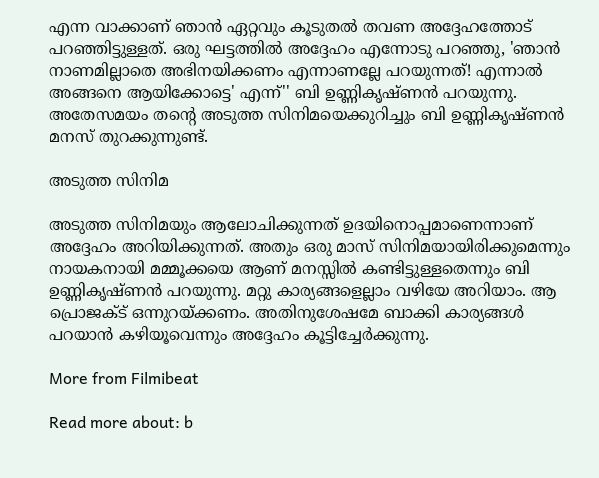എന്ന വാക്കാണ് ഞാന്‍ ഏറ്റവും കൂടുതല്‍ തവണ അദ്ദേഹത്തോട് പറഞ്ഞിട്ടുള്ളത്. ഒരു ഘട്ടത്തില്‍ അദ്ദേഹം എന്നോടു പറഞ്ഞു, 'ഞാന്‍ നാണമില്ലാതെ അഭിനയിക്കണം എന്നാണല്ലേ പറയുന്നത്! എന്നാല്‍ അങ്ങനെ ആയിക്കോട്ടെ' എന്ന്'' ബി ഉണ്ണികൃഷ്ണന്‍ പറയുന്നു. അതേസമയം തന്റെ അടുത്ത സിനിമയെക്കുറിച്ചും ബി ഉണ്ണികൃഷ്ണന്‍ മനസ് തുറക്കുന്നുണ്ട്.

അടുത്ത സിനിമ

അടുത്ത സിനിമയും ആലോചിക്കുന്നത് ഉദയിനൊപ്പമാണെന്നാണ് അദ്ദേഹം അറിയിക്കുന്നത്. അതും ഒരു മാസ് സിനിമയായിരിക്കുമെന്നും നായകനായി മമ്മൂക്കയെ ആണ് മനസ്സില്‍ കണ്ടിട്ടുള്ളതെന്നും ബി ഉണ്ണികൃഷ്ണന്‍ പറയുന്നു. മറ്റു കാര്യങ്ങളെല്ലാം വഴിയേ അറിയാം. ആ പ്രൊജക്ട് ഒന്നുറയ്ക്കണം. അതിനുശേഷമേ ബാക്കി കാര്യങ്ങള്‍ പറയാന്‍ കഴിയൂവെന്നും അദ്ദേഹം കൂട്ടിച്ചേര്‍ക്കുന്നു.

More from Filmibeat

Read more about: b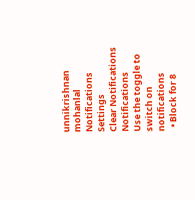unnikrishnan mohanlal
Notifications
Settings
Clear Notifications
Notifications
Use the toggle to switch on notifications
  • Block for 8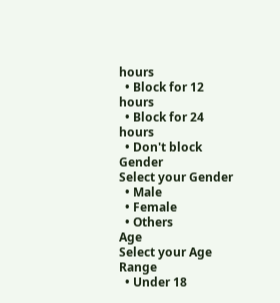hours
  • Block for 12 hours
  • Block for 24 hours
  • Don't block
Gender
Select your Gender
  • Male
  • Female
  • Others
Age
Select your Age Range
  • Under 18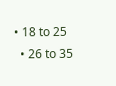• 18 to 25
  • 26 to 35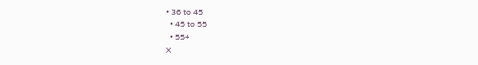• 36 to 45
  • 45 to 55
  • 55+
X